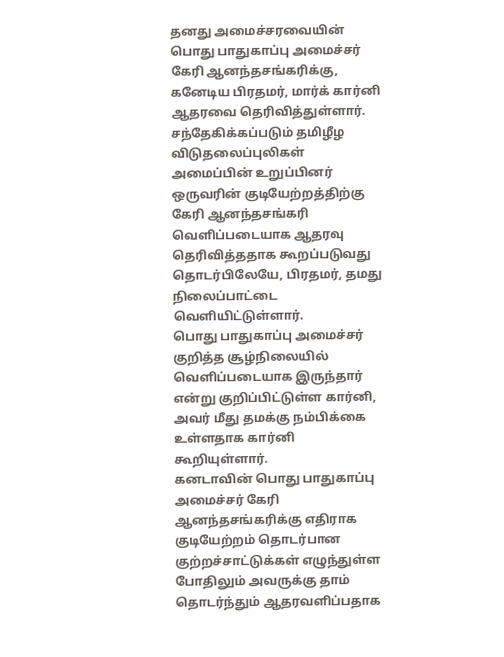தனது அமைச்சரவையின் பொது பாதுகாப்பு அமைச்சர் கேரி ஆனந்தசங்கரிக்கு, கனேடிய பிரதமர், மார்க் கார்னி ஆதரவை தெரிவித்துள்ளார்.
சந்தேகிக்கப்படும் தமிழீழ விடுதலைப்புலிகள் அமைப்பின் உறுப்பினர் ஒருவரின் குடியேற்றத்திற்கு கேரி ஆனந்தசங்கரி வெளிப்படையாக ஆதரவு தெரிவித்ததாக கூறப்படுவது தொடர்பிலேயே, பிரதமர், தமது நிலைப்பாட்டை வெளியிட்டுள்ளார்.
பொது பாதுகாப்பு அமைச்சர் குறித்த சூழ்நிலையில் வெளிப்படையாக இருந்தார் என்று குறிப்பிட்டுள்ள கார்னி, அவர் மீது தமக்கு நம்பிக்கை உள்ளதாக கார்னி கூறியுள்ளார்.
கனடாவின் பொது பாதுகாப்பு அமைச்சர் கேரி ஆனந்தசங்கரிக்கு எதிராக குடியேற்றம் தொடர்பான குற்றச்சாட்டுக்கள் எழுந்துள்ள போதிலும் அவருக்கு தாம் தொடர்ந்தும் ஆதரவளிப்பதாக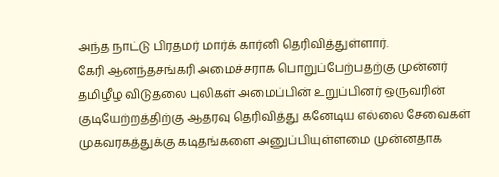அந்த நாட்டு பிரதமர் மார்க் கார்னி தெரிவித்துள்ளார்.
கேரி ஆனந்தசங்கரி அமைச்சராக பொறுப்பேற்பதற்கு முன்னர் தமிழீழ விடுதலை புலிகள் அமைப்பின் உறுப்பினர் ஒருவரின் குடியேற்றத்திற்கு ஆதரவு தெரிவித்து கனேடிய எல்லை சேவைகள் முகவரகத்துக்கு கடிதங்களை அனுப்பியுள்ளமை முன்னதாக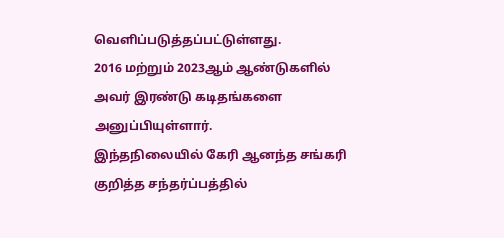வெளிப்படுத்தப்பட்டுள்ளது.
2016 மற்றும் 2023ஆம் ஆண்டுகளில் அவர் இரண்டு கடிதங்களை அனுப்பியுள்ளார்.
இந்தநிலையில் கேரி ஆனந்த சங்கரி குறித்த சந்தர்ப்பத்தில்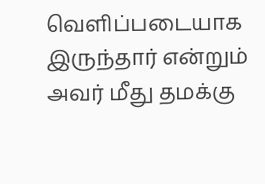வெளிப்படையாக இருந்தார் என்றும் அவர் மீது தமக்கு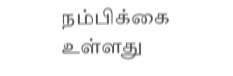நம்பிக்கை உள்ளது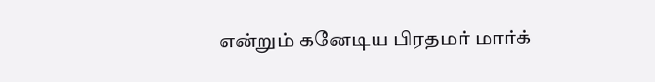என்றும் கனேடிய பிரதமர் மார்க்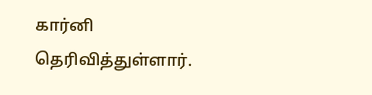கார்னி தெரிவித்துள்ளார்.